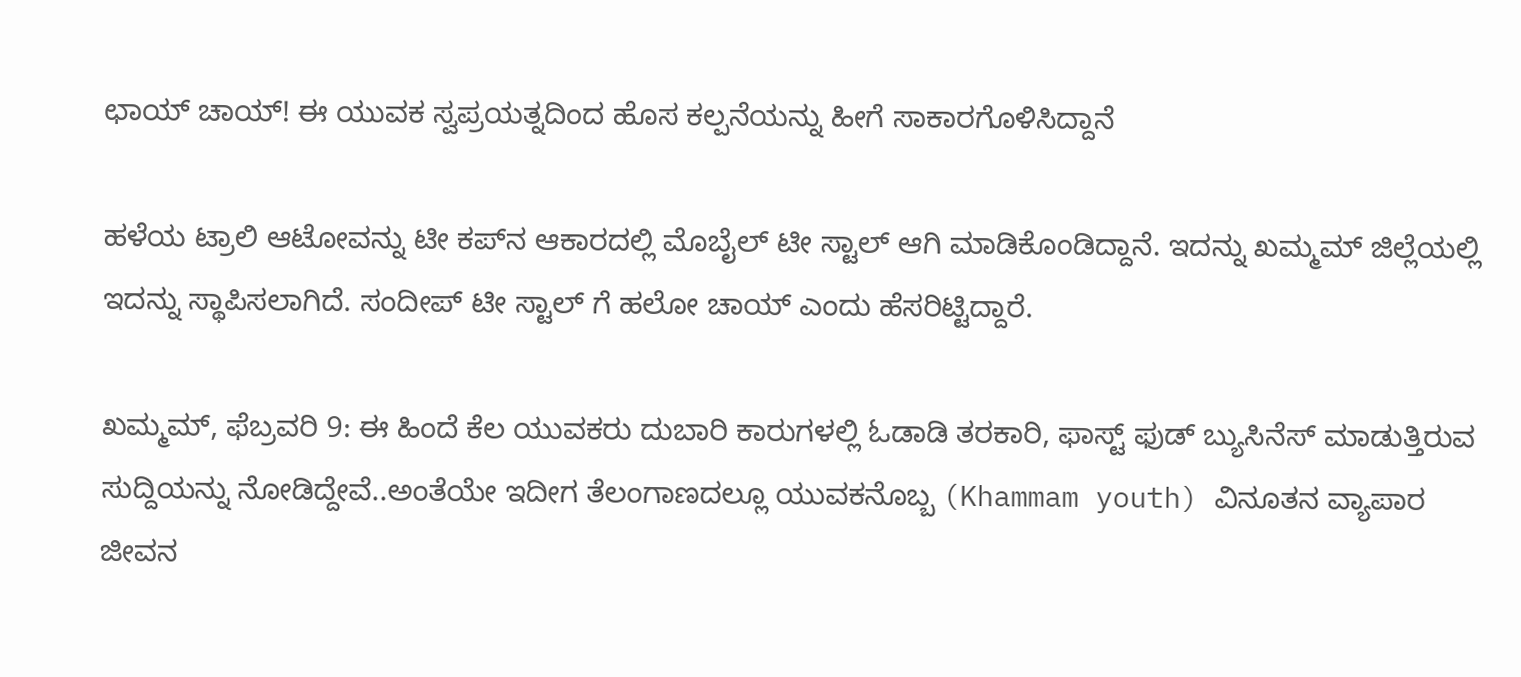ಛಾಯ್ ಚಾಯ್! ಈ ಯುವಕ ಸ್ವಪ್ರಯತ್ನದಿಂದ ಹೊಸ ಕಲ್ಪನೆಯನ್ನು ಹೀಗೆ ಸಾಕಾರಗೊಳಿಸಿದ್ದಾನೆ

ಹಳೆಯ ಟ್ರಾಲಿ ಆಟೋವನ್ನು ಟೀ ಕಪ್‌ನ ಆಕಾರದಲ್ಲಿ ಮೊಬೈಲ್ ಟೀ ಸ್ಟಾಲ್ ಆಗಿ ಮಾಡಿಕೊಂಡಿದ್ದಾನೆ. ಇದನ್ನು ಖಮ್ಮಮ್ ಜಿಲ್ಲೆಯಲ್ಲಿ ಇದನ್ನು ಸ್ಥಾಪಿಸಲಾಗಿದೆ. ಸಂದೀಪ್ ಟೀ ಸ್ಟಾಲ್ ಗೆ ಹಲೋ ಚಾಯ್ ಎಂದು ಹೆಸರಿಟ್ಟಿದ್ದಾರೆ.

ಖಮ್ಮಮ್, ಫೆಬ್ರವರಿ 9: ಈ ಹಿಂದೆ ಕೆಲ ಯುವಕರು ದುಬಾರಿ ಕಾರುಗಳಲ್ಲಿ ಓಡಾಡಿ ತರಕಾರಿ, ಫಾಸ್ಟ್ ಫುಡ್ ಬ್ಯುಸಿನೆಸ್ ಮಾಡುತ್ತಿರುವ ಸುದ್ದಿಯನ್ನು ನೋಡಿದ್ದೇವೆ..ಅಂತೆಯೇ ಇದೀಗ ತೆಲಂಗಾಣದಲ್ಲೂ ಯುವಕನೊಬ್ಬ (Khammam youth) ವಿನೂತನ ವ್ಯಾಪಾರ ಜೀವನ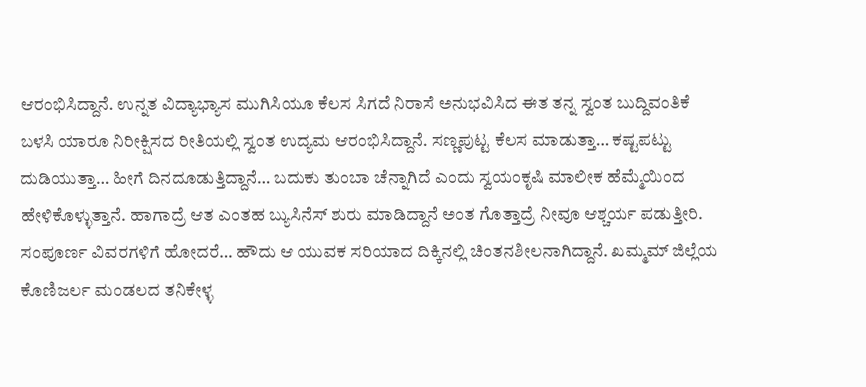ಆರಂಭಿಸಿದ್ದಾನೆ. ಉನ್ನತ ವಿದ್ಯಾಭ್ಯಾಸ ಮುಗಿಸಿಯೂ ಕೆಲಸ ಸಿಗದೆ ನಿರಾಸೆ ಅನುಭವಿಸಿದ ಈತ ತನ್ನ ಸ್ವಂತ ಬುದ್ದಿವಂತಿಕೆ ಬಳಸಿ ಯಾರೂ ನಿರೀಕ್ಷಿಸದ ರೀತಿಯಲ್ಲಿ ಸ್ವಂತ ಉದ್ಯಮ ಆರಂಭಿಸಿದ್ದಾನೆ. ಸಣ್ಣಪುಟ್ಟ ಕೆಲಸ ಮಾಡುತ್ತಾ… ಕಷ್ಟಪಟ್ಟು ದುಡಿಯುತ್ತಾ… ಹೀಗೆ ದಿನದೂಡುತ್ತಿದ್ದಾನೆ… ಬದುಕು ತುಂಬಾ ಚೆನ್ನಾಗಿದೆ ಎಂದು ಸ್ವಯಂಕೃಷಿ ಮಾಲೀಕ ಹೆಮ್ಮೆಯಿಂದ ಹೇಳಿಕೊಳ್ಳುತ್ತಾನೆ. ಹಾಗಾದ್ರೆ ಆತ ಎಂತಹ ಬ್ಯುಸಿನೆಸ್ ಶುರು ಮಾಡಿದ್ದಾನೆ ಅಂತ ಗೊತ್ತಾದ್ರೆ ನೀವೂ ಆಶ್ಚರ್ಯ ಪಡುತ್ತೀರಿ. ಸಂಪೂರ್ಣ ವಿವರಗಳಿಗೆ ಹೋದರೆ… ಹೌದು ಆ ಯುವಕ ಸರಿಯಾದ ದಿಕ್ಕಿನಲ್ಲಿ ಚಿಂತನಶೀಲನಾಗಿದ್ದಾನೆ. ಖಮ್ಮಮ್ ಜಿಲ್ಲೆಯ ಕೊಣಿಜರ್ಲ ಮಂಡಲದ ತನಿಕೇಳ್ಳ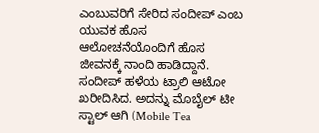ಎಂಬುವರಿಗೆ ಸೇರಿದ ಸಂದೀಪ್ ಎಂಬ ಯುವಕ ಹೊಸ ಆಲೋಚನೆಯೊಂದಿಗೆ ಹೊಸ ಜೀವನಕ್ಕೆ ನಾಂದಿ ಹಾಡಿದ್ದಾನೆ. ಸಂದೀಪ್ ಹಳೆಯ ಟ್ರಾಲಿ ಆಟೋ ಖರೀದಿಸಿದ. ಅದನ್ನು ಮೊಬೈಲ್ ಟೀ ಸ್ಟಾಲ್ ಆಗಿ (Mobile Tea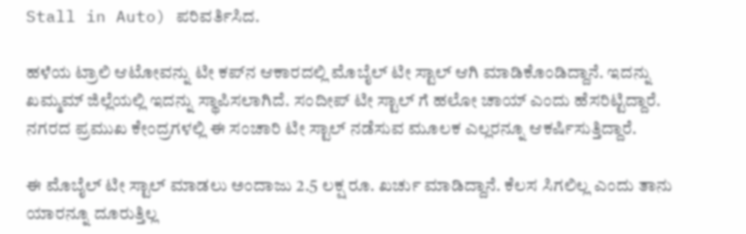Stall in Auto) ಪರಿವರ್ತಿಸಿದ.

ಹಳೆಯ ಟ್ರಾಲಿ ಆಟೋವನ್ನು ಟೀ ಕಪ್‌ನ ಆಕಾರದಲ್ಲಿ ಮೊಬೈಲ್ ಟೀ ಸ್ಟಾಲ್ ಆಗಿ ಮಾಡಿಕೊಂಡಿದ್ದಾನೆ. ಇದನ್ನು ಖಮ್ಮಮ್ ಜಿಲ್ಲೆಯಲ್ಲಿ ಇದನ್ನು ಸ್ಥಾಪಿಸಲಾಗಿದೆ. ಸಂದೀಪ್ ಟೀ ಸ್ಟಾಲ್ ಗೆ ಹಲೋ ಚಾಯ್ ಎಂದು ಹೆಸರಿಟ್ಟಿದ್ದಾರೆ. ನಗರದ ಪ್ರಮುಖ ಕೇಂದ್ರಗಳಲ್ಲಿ ಈ ಸಂಚಾರಿ ಟೀ ಸ್ಟಾಲ್ ನಡೆಸುವ ಮೂಲಕ ಎಲ್ಲರನ್ನೂ ಆಕರ್ಷಿಸುತ್ತಿದ್ದಾರೆ.

ಈ ಮೊಬೈಲ್ ಟೀ ಸ್ಟಾಲ್ ಮಾಡಲು ಅಂದಾಜು 2.5 ಲಕ್ಷ ರೂ. ಖರ್ಚು ಮಾಡಿದ್ದಾನೆ. ಕೆಲಸ ಸಿಗಲಿಲ್ಲ ಎಂದು ತಾನು ಯಾರನ್ನೂ ದೂರುತ್ತಿಲ್ಲ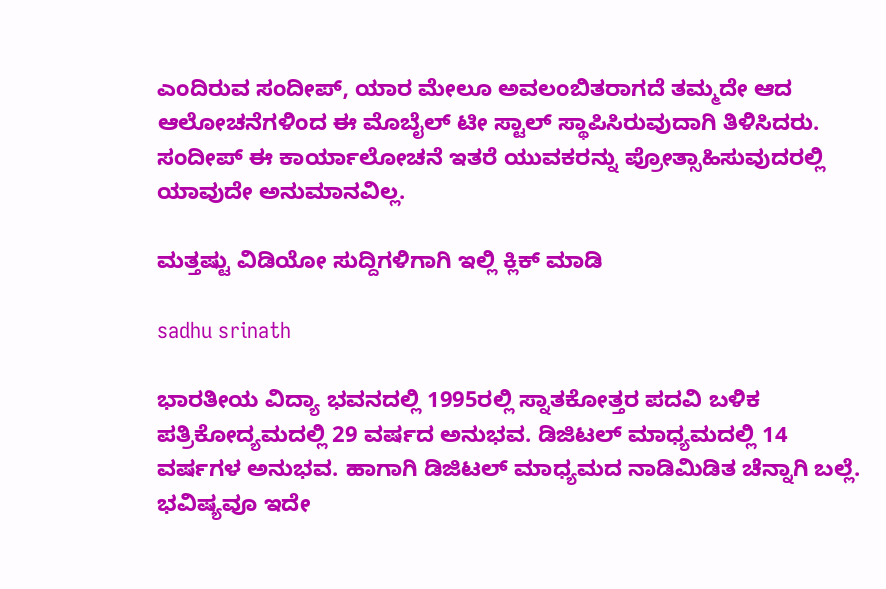ಎಂದಿರುವ ಸಂದೀಪ್, ಯಾರ ಮೇಲೂ ಅವಲಂಬಿತರಾಗದೆ ತಮ್ಮದೇ ಆದ ಆಲೋಚನೆಗಳಿಂದ ಈ ಮೊಬೈಲ್ ಟೀ ಸ್ಟಾಲ್ ಸ್ಥಾಪಿಸಿರುವುದಾಗಿ ತಿಳಿಸಿದರು. ಸಂದೀಪ್ ಈ ಕಾರ್ಯಾಲೋಚನೆ ಇತರೆ ಯುವಕರನ್ನು ಪ್ರೋತ್ಸಾಹಿಸುವುದರಲ್ಲಿ ಯಾವುದೇ ಅನುಮಾನವಿಲ್ಲ.

ಮತ್ತಷ್ಟು ವಿಡಿಯೋ ಸುದ್ದಿಗಳಿಗಾಗಿ ಇಲ್ಲಿ ಕ್ಲಿಕ್ ಮಾಡಿ

sadhu srinath

ಭಾರತೀಯ ವಿದ್ಯಾ ಭವನದಲ್ಲಿ 1995ರಲ್ಲಿ ಸ್ನಾತಕೋತ್ತರ ಪದವಿ ಬಳಿಕ ಪತ್ರಿಕೋದ್ಯಮದಲ್ಲಿ 29 ವರ್ಷದ ಅನುಭವ. ಡಿಜಿಟಲ್ ಮಾಧ್ಯಮದಲ್ಲಿ 14 ವರ್ಷಗಳ ಅನುಭವ. ಹಾಗಾಗಿ ಡಿಜಿಟಲ್ ಮಾಧ್ಯಮದ ನಾಡಿಮಿಡಿತ ಚೆನ್ನಾಗಿ ಬಲ್ಲೆ. ಭವಿಷ್ಯವೂ ಇದೇ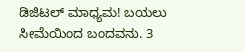ಡಿಜಿಟಲ್ ಮಾಧ್ಯಮ! ಬಯಲು ಸೀಮೆಯಿಂದ ಬಂದವನು. 3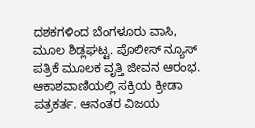ದಶಕಗಳಿಂದ ಬೆಂಗಳೂರು ವಾಸಿ, ಮೂಲ ಶಿಡ್ಲಘಟ್ಟ. ಪೊಲೀಸ್ ನ್ಯೂಸ್ ಪತ್ರಿಕೆ ಮೂಲಕ ವೃತ್ತಿ ಜೀವನ ಆರಂಭ. ಆಕಾಶವಾಣಿಯಲ್ಲಿ ಸಕ್ರಿಯ ಕ್ರೀಡಾ ಪತ್ರಕರ್ತ. ಆನಂತರ ವಿಜಯ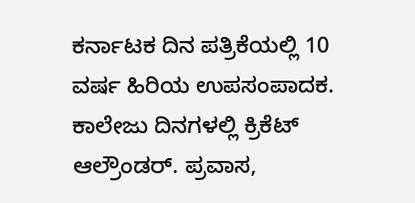ಕರ್ನಾಟಕ ದಿನ ಪತ್ರಿಕೆಯಲ್ಲಿ 10 ವರ್ಷ ಹಿರಿಯ ಉಪಸಂಪಾದಕ. ಕಾಲೇಜು ದಿನಗಳಲ್ಲಿ ಕ್ರಿಕೆಟ್ ಆಲ್ರೌಂಡರ್. ಪ್ರವಾಸ,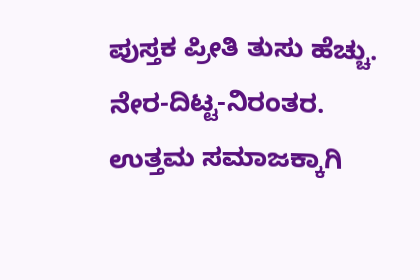ಪುಸ್ತಕ ಪ್ರೀತಿ ತುಸು ಹೆಚ್ಚು. ನೇರ-ದಿಟ್ಟ-ನಿರಂತರ. ಉತ್ತಮ ಸಮಾಜಕ್ಕಾಗಿ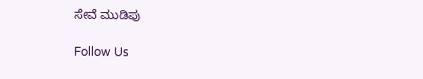ಸೇವೆ ಮುಡಿಪು

Follow Us